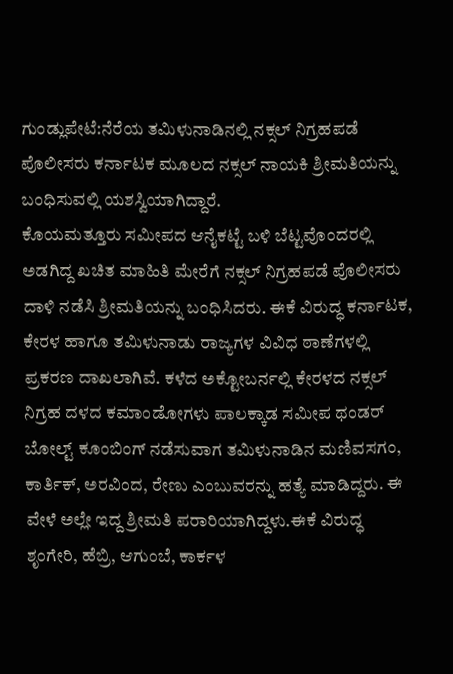ಗುಂಡ್ಲುಪೇಟೆ:ನೆರೆಯ ತಮಿಳುನಾಡಿನಲ್ಲಿ ನಕ್ಸಲ್ ನಿಗ್ರಹಪಡೆ ಪೊಲೀಸರು ಕರ್ನಾಟಕ ಮೂಲದ ನಕ್ಸಲ್ ನಾಯಕಿ ಶ್ರೀಮತಿಯನ್ನು ಬಂಧಿಸುವಲ್ಲಿ ಯಶಸ್ವಿಯಾಗಿದ್ದಾರೆ.
ಕೊಯಮತ್ತೂರು ಸಮೀಪದ ಆನೈಕಟ್ಟೆ ಬಳಿ ಬೆಟ್ಟವೊಂದರಲ್ಲಿ ಅಡಗಿದ್ದ ಖಚಿತ ಮಾಹಿತಿ ಮೇರೆಗೆ ನಕ್ಸಲ್ ನಿಗ್ರಹಪಡೆ ಪೊಲೀಸರು ದಾಳಿ ನಡೆಸಿ ಶ್ರೀಮತಿಯನ್ನು ಬಂಧಿಸಿದರು. ಈಕೆ ವಿರುದ್ಧ ಕರ್ನಾಟಕ, ಕೇರಳ ಹಾಗೂ ತಮಿಳುನಾಡು ರಾಜ್ಯಗಳ ವಿವಿಧ ಠಾಣೆಗಳಲ್ಲಿ ಪ್ರಕರಣ ದಾಖಲಾಗಿವೆ. ಕಳೆದ ಅಕ್ಟೋಬರ್ನಲ್ಲಿ ಕೇರಳದ ನಕ್ಸಲ್ ನಿಗ್ರಹ ದಳದ ಕಮಾಂಡೋಗಳು ಪಾಲಕ್ಕಾಡ ಸಮೀಪ ಥಂಡರ್ ಬೋಲ್ಟ್ ಕೂಂಬಿಂಗ್ ನಡೆಸುವಾಗ ತಮಿಳುನಾಡಿನ ಮಣಿವಸಗಂ, ಕಾರ್ತಿಕ್, ಅರವಿಂದ, ರೇಣು ಎಂಬುವರನ್ನು ಹತ್ಯೆ ಮಾಡಿದ್ದರು. ಈ ವೇಳೆ ಅಲ್ಲೇ ಇದ್ದ ಶ್ರೀಮತಿ ಪರಾರಿಯಾಗಿದ್ದಳು.ಈಕೆ ವಿರುದ್ಧ ಶೃಂಗೇರಿ, ಹೆಬ್ರಿ, ಆಗುಂಬೆ, ಕಾರ್ಕಳ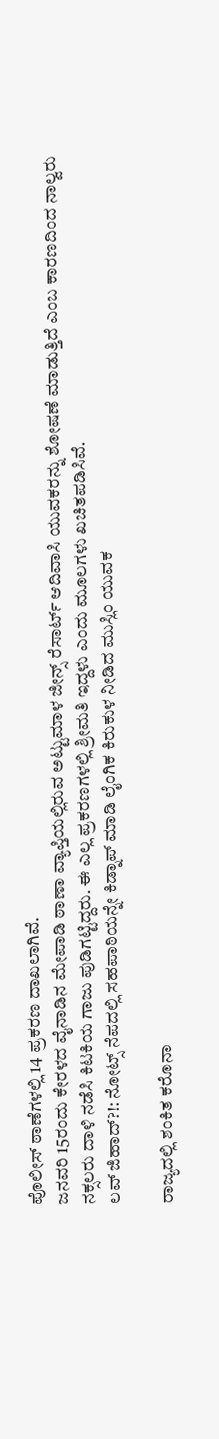ಪೊಲೀಸ್ ಠಾಣೆಗಳಲ್ಲಿ 14 ಪ್ರಕರಣ ದಾಖಲಾಗಿವೆ.
ಜನವರಿ 15ರಂದು ಕೇರಳದ ವೈನಾಡಿನ ಮೇಪಾಡಿ ಠಾಣಾ ವ್ಯಾಪ್ತಿಯಲ್ಲಿರುವ ಅಟ್ಟುಮಾಳ ಜೀನ್ಸ್ ರೆಸಾರ್ಟ್ ಆದಿವಾಸಿ ಯುವಕರನ್ನು ಶೋಷಣೆ ಮಾಡುತ್ತಿದೆ ಎಂಬ ಕಾರಣದಿಂದ ನಾಲ್ವರು ನಕ್ಸಲರು ದಾಳಿ ನಡೆಸಿ ಕಿಟಕಿಯ ಗಾಜು ಪುಡಿಗಟ್ಟಿದ್ದರು. ಈ ಎಲ್ಲ ಪ್ರಕರಣಗಳಲ್ಲಿ ಶ್ರೀಮತಿ ಇದ್ದಳು ಎಂದು ಮೂಲಗಳು ಖಚಿತಪಡಿಸಿವೆ.
ಲವ್ ಜಿಹಾದ್?!: ನೋಟ್ಸ್ ನೆಪದಲ್ಲಿ ಸಹಪಾಠಿಯನ್ನೇ ಕಿಡ್ನಾಪ್ ಮಾಡಿ ಲೈಂಗಿಕ ಕಿರುಕುಳ ನೀಡಿದ ಮುಸ್ಲಿಂ ಯುವಕ

ರಾಜ್ಯದಲ್ಲಿ ಶಂಕಿತ ಕರೊನಾ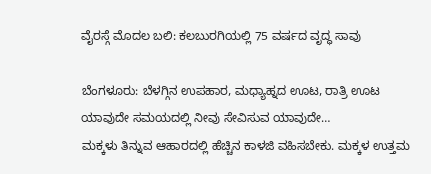ವೈರಸ್ಗೆ ಮೊದಲ ಬಲಿ: ಕಲಬುರಗಿಯಲ್ಲಿ 75 ವರ್ಷದ ವೃದ್ಧ ಸಾವು

ಬೆಂಗಳೂರು: ಬೆಳಗ್ಗಿನ ಉಪಹಾರ, ಮಧ್ಯಾಹ್ನದ ಊಟ, ರಾತ್ರಿ ಊಟ ಯಾವುದೇ ಸಮಯದಲ್ಲಿ ನೀವು ಸೇವಿಸುವ ಯಾವುದೇ…
ಮಕ್ಕಳು ತಿನ್ನುವ ಆಹಾರದಲ್ಲಿ ಹೆಚ್ಚಿನ ಕಾಳಜಿ ವಹಿಸಬೇಕು. ಮಕ್ಕಳ ಉತ್ತಮ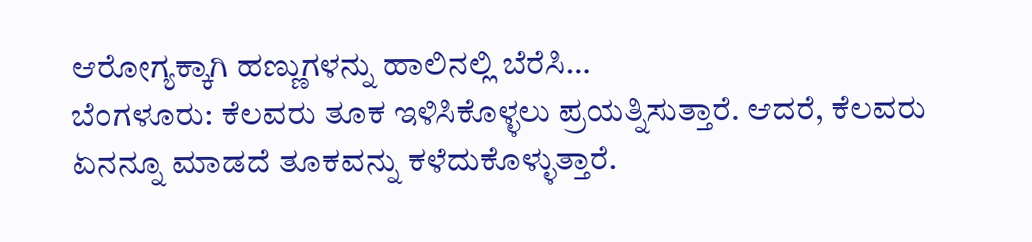ಆರೋಗ್ಯಕ್ಕಾಗಿ ಹಣ್ಣುಗಳನ್ನು ಹಾಲಿನಲ್ಲಿ ಬೆರೆಸಿ…
ಬೆಂಗಳೂರು: ಕೆಲವರು ತೂಕ ಇಳಿಸಿಕೊಳ್ಳಲು ಪ್ರಯತ್ನಿಸುತ್ತಾರೆ. ಆದರೆ, ಕೆಲವರು ಏನನ್ನೂ ಮಾಡದೆ ತೂಕವನ್ನು ಕಳೆದುಕೊಳ್ಳುತ್ತಾರೆ.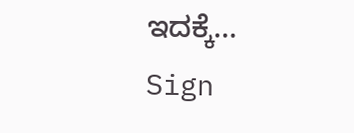ಇದಕ್ಕೆ…
Sign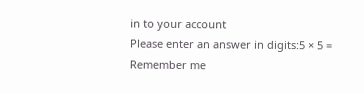in to your account
Please enter an answer in digits:5 × 5 =
Remember me